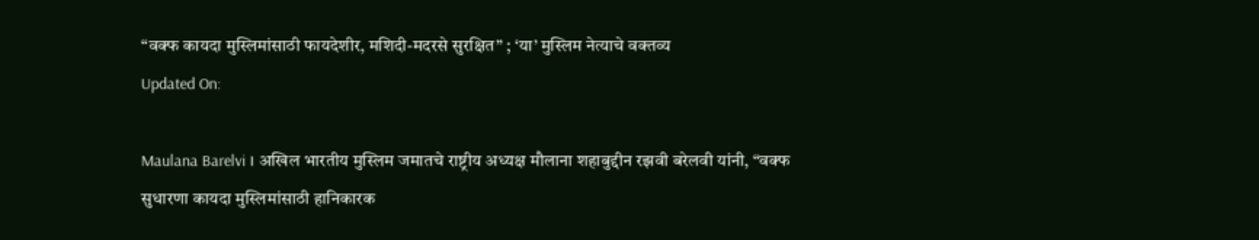“वक्फ कायदा मुस्लिमांसाठी फायदेशीर, मशिदी-मदरसे सुरक्षित” ; ‘या’ मुस्लिम नेत्याचे वक्तव्य
Updated On:

Maulana Barelvi । अखिल भारतीय मुस्लिम जमातचे राष्ट्रीय अध्यक्ष मौलाना शहाबुद्दीन रझवी बरेलवी यांनी, “वक्फ सुधारणा कायदा मुस्लिमांसाठी हानिकारक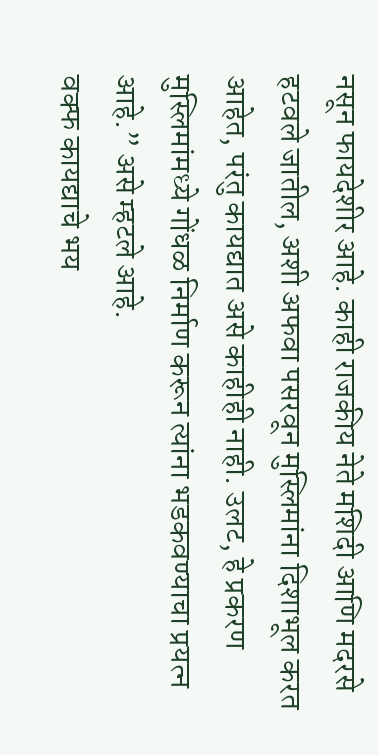नसून फायदेशीर आहे. काही राजकीय नेते मशिदी आणि मदरसे हटवले जातील, अशी अफवा पसरवून मुस्लिमांना दिशाभूल करत आहेत, परंतु कायद्यात असे काहीही नाही. उलट, हे प्रकरण मुस्लिमांमध्ये गोंधळ निर्माण करून त्यांना भडकवण्याचा प्रयत्न आहे.” असे म्हटले आहे.
वक्फ कायद्याचे भय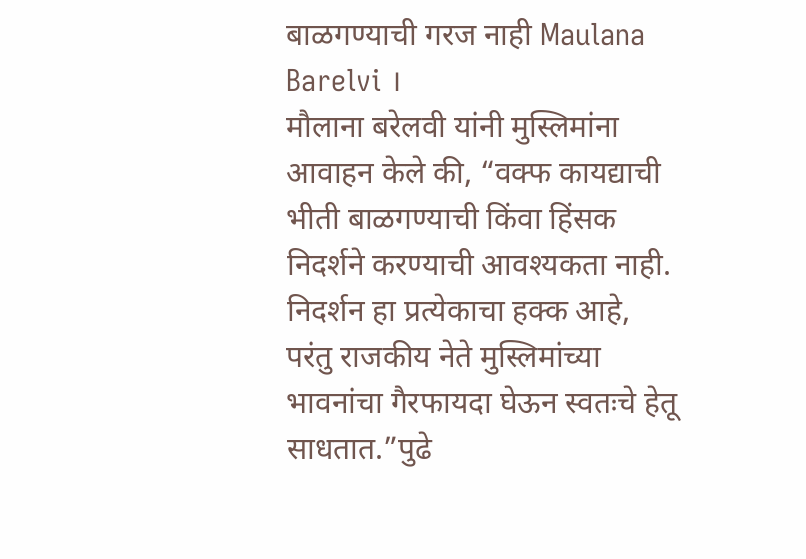बाळगण्याची गरज नाही Maulana Barelvi ।
मौलाना बरेलवी यांनी मुस्लिमांना आवाहन केले की, “वक्फ कायद्याची भीती बाळगण्याची किंवा हिंसक निदर्शने करण्याची आवश्यकता नाही. निदर्शन हा प्रत्येकाचा हक्क आहे, परंतु राजकीय नेते मुस्लिमांच्या भावनांचा गैरफायदा घेऊन स्वतःचे हेतू साधतात.”पुढे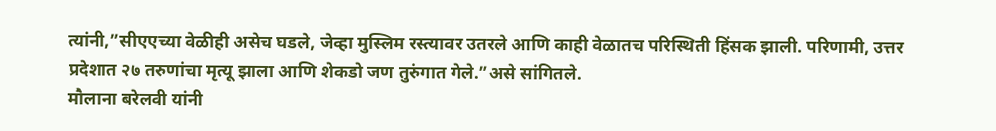त्यांनी,”सीएएच्या वेळीही असेच घडले, जेव्हा मुस्लिम रस्त्यावर उतरले आणि काही वेळातच परिस्थिती हिंसक झाली. परिणामी, उत्तर प्रदेशात २७ तरुणांचा मृत्यू झाला आणि शेकडो जण तुरुंगात गेले.”असे सांगितले.
मौलाना बरेलवी यांनी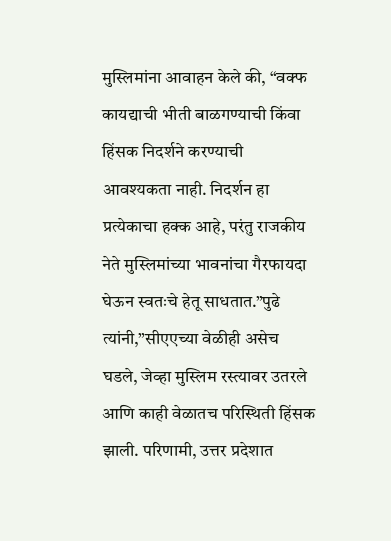मुस्लिमांना आवाहन केले की, “वक्फ कायद्याची भीती बाळगण्याची किंवा हिंसक निदर्शने करण्याची आवश्यकता नाही. निदर्शन हा प्रत्येकाचा हक्क आहे, परंतु राजकीय नेते मुस्लिमांच्या भावनांचा गैरफायदा घेऊन स्वतःचे हेतू साधतात.”पुढे त्यांनी,”सीएएच्या वेळीही असेच घडले, जेव्हा मुस्लिम रस्त्यावर उतरले आणि काही वेळातच परिस्थिती हिंसक झाली. परिणामी, उत्तर प्रदेशात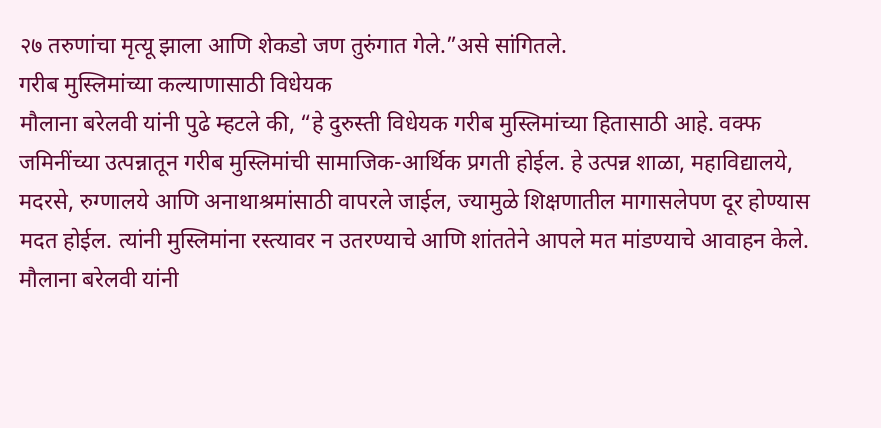२७ तरुणांचा मृत्यू झाला आणि शेकडो जण तुरुंगात गेले.”असे सांगितले.
गरीब मुस्लिमांच्या कल्याणासाठी विधेयक
मौलाना बरेलवी यांनी पुढे म्हटले की, “हे दुरुस्ती विधेयक गरीब मुस्लिमांच्या हितासाठी आहे. वक्फ जमिनींच्या उत्पन्नातून गरीब मुस्लिमांची सामाजिक-आर्थिक प्रगती होईल. हे उत्पन्न शाळा, महाविद्यालये, मदरसे, रुग्णालये आणि अनाथाश्रमांसाठी वापरले जाईल, ज्यामुळे शिक्षणातील मागासलेपण दूर होण्यास मदत होईल. त्यांनी मुस्लिमांना रस्त्यावर न उतरण्याचे आणि शांततेने आपले मत मांडण्याचे आवाहन केले.
मौलाना बरेलवी यांनी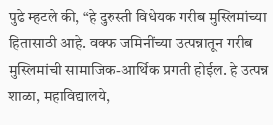पुढे म्हटले की, “हे दुरुस्ती विधेयक गरीब मुस्लिमांच्या हितासाठी आहे. वक्फ जमिनींच्या उत्पन्नातून गरीब मुस्लिमांची सामाजिक-आर्थिक प्रगती होईल. हे उत्पन्न शाळा, महाविद्यालये,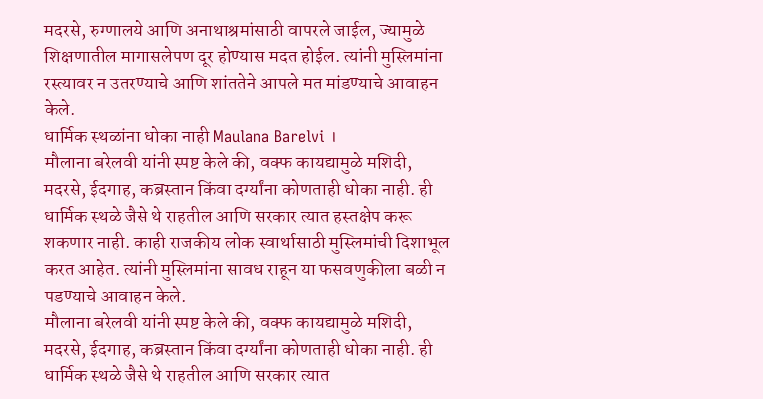मदरसे, रुग्णालये आणि अनाथाश्रमांसाठी वापरले जाईल, ज्यामुळे शिक्षणातील मागासलेपण दूर होण्यास मदत होईल. त्यांनी मुस्लिमांना रस्त्यावर न उतरण्याचे आणि शांततेने आपले मत मांडण्याचे आवाहन केले.
धार्मिक स्थळांना धोका नाही Maulana Barelvi ।
मौलाना बरेलवी यांनी स्पष्ट केले की, वक्फ कायद्यामुळे मशिदी, मदरसे, ईदगाह, कब्रस्तान किंवा दर्ग्यांना कोणताही धोका नाही. ही धार्मिक स्थळे जैसे थे राहतील आणि सरकार त्यात हस्तक्षेप करू शकणार नाही. काही राजकीय लोक स्वार्थासाठी मुस्लिमांची दिशाभूल करत आहेत. त्यांनी मुस्लिमांना सावध राहून या फसवणुकीला बळी न पडण्याचे आवाहन केले.
मौलाना बरेलवी यांनी स्पष्ट केले की, वक्फ कायद्यामुळे मशिदी, मदरसे, ईदगाह, कब्रस्तान किंवा दर्ग्यांना कोणताही धोका नाही. ही धार्मिक स्थळे जैसे थे राहतील आणि सरकार त्यात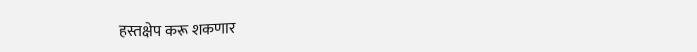हस्तक्षेप करू शकणार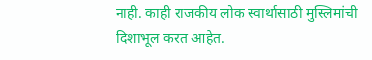नाही. काही राजकीय लोक स्वार्थासाठी मुस्लिमांची दिशाभूल करत आहेत.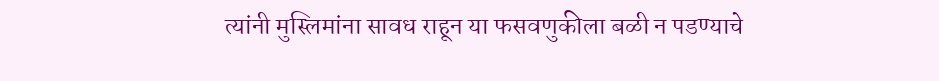त्यांनी मुस्लिमांना सावध राहून या फसवणुकीला बळी न पडण्याचे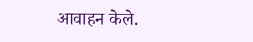आवाहन केले.